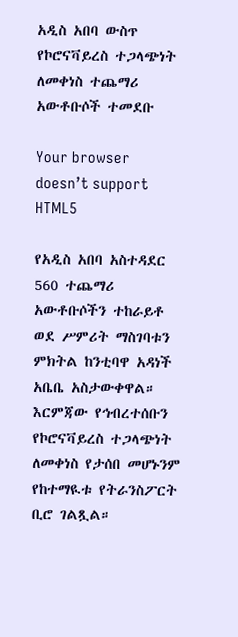አዲስ አበባ ውስጥ የኮሮናቫይረስ ተጋላጭነት ለመቀነስ ተጨማሪ አውቶቡሶች ተመደቡ

Your browser doesn’t support HTML5

የአዲስ አበባ አስተዳደር 560 ተጨማሪ አውቶቡሶችን ተከራይቶ ወደ ሥምሪት ማስገባቱን ምክትል ከንቲባዋ አዳነች አቤቤ አስታውቀዋል። እርምጃው የኅብረተሰቡን የኮሮናቫይረስ ተጋላጭነት ለመቀነስ የታሰበ መሆኑንም የከተማዪቱ የትራንስፖርት ቢሮ ገልጿል።